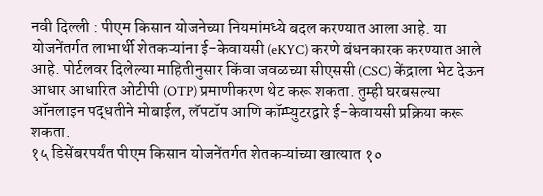नवी दिल्ली : पीएम किसान योजनेच्या नियमांमध्ये बदल करण्यात आला आहे. या योजनेंतर्गत लाभार्थी शेतकऱ्यांना ई-केवायसी (eKYC) करणे बंधनकारक करण्यात आले आहे. पोर्टलवर दिलेल्या माहितीनुसार किंवा जवळच्या सीएससी (CSC) केंद्राला भेट देऊन आधार आधारित ओटीपी (OTP) प्रमाणीकरण थेट करू शकता. तुम्ही घरबसल्या ऑनलाइन पद्धतीने मोबाईल, लॅपटॉप आणि कॉम्प्युटरद्वारे ई-केवायसी प्रक्रिया करू शकता.
१५ डिसेंबरपर्यंत पीएम किसान योजनेंतर्गत शेतकऱ्यांच्या खात्यात १०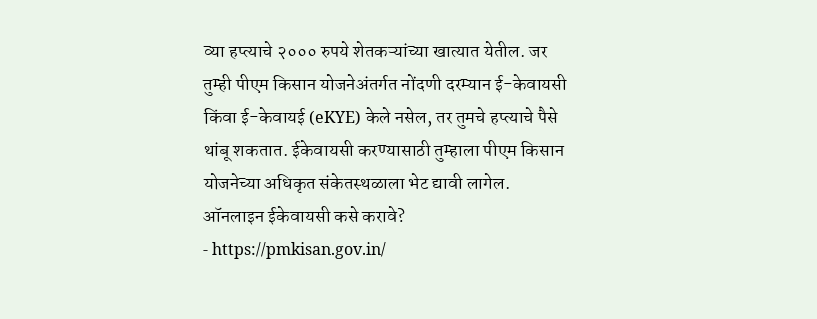व्या हप्त्याचे २००० रुपये शेतकऱ्यांच्या खात्यात येतील. जर तुम्ही पीएम किसान योजनेअंतर्गत नोंदणी दरम्यान ई-केवायसी किंवा ई-केवायई (eKYE) केले नसेल, तर तुमचे हप्त्याचे पैसे थांबू शकतात. ईकेवायसी करण्यासाठी तुम्हाला पीएम किसान योजनेच्या अधिकृत संकेतस्थळाला भेट द्यावी लागेल.
ऑनलाइन ईकेवायसी कसे करावे?
- https://pmkisan.gov.in/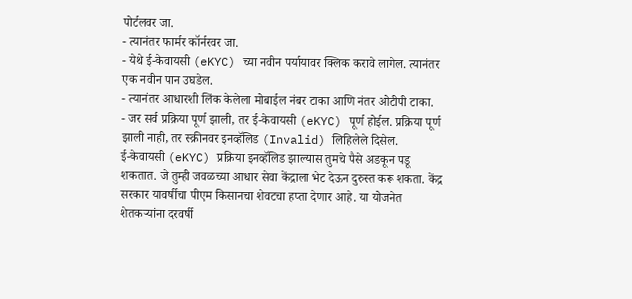पोर्टलवर जा.
- त्यानंतर फार्मर कॉर्नरवर जा.
- येथे ई-केवायसी (eKYC) च्या नवीन पर्यायावर क्लिक करावे लागेल. त्यानंतर एक नवीन पान उघडेल.
- त्यानंतर आधारशी लिंक केलेला मोबाईल नंबर टाका आणि नंतर ओटीपी टाका.
- जर सर्व प्रक्रिया पूर्ण झाली, तर ई-केवायसी (eKYC) पूर्ण होईल. प्रक्रिया पूर्ण झाली नाही, तर स्क्रीनवर इनव्हॅलिड (Invalid) लिहिलेले दिसेल.
ई-केवायसी (eKYC) प्रक्रिया इनव्हॅलिड झाल्यास तुमचे पैसे अडकून पडू शकतात. जे तुम्ही जवळच्या आधार सेवा केंद्राला भेट देऊन दुरुस्त करू शकता. केंद्र सरकार यावर्षीचा पीएम किसानचा शेवटचा हप्ता देणार आहे. या योजनेत शेतकऱ्यांना दरवर्षी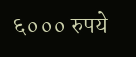६००० रुपये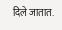दिले जातात.